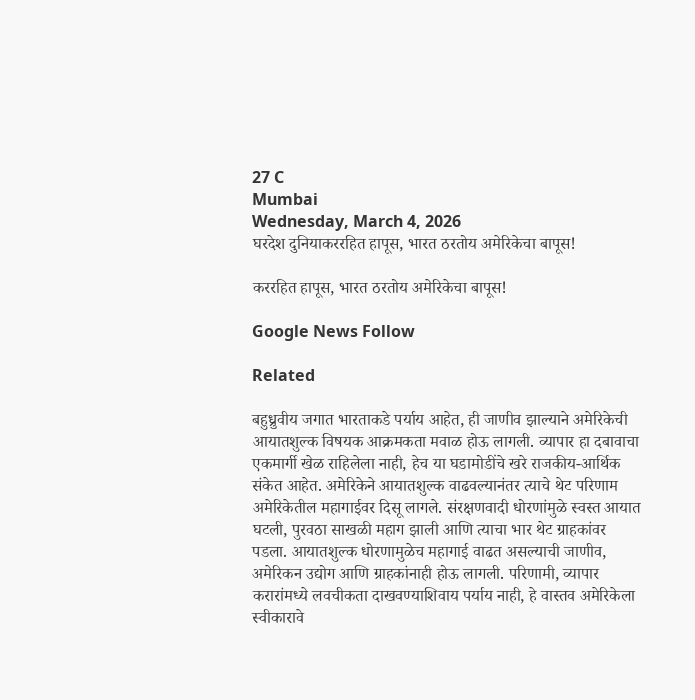27 C
Mumbai
Wednesday, March 4, 2026
घरदेश दुनियाकररहित हापूस, भारत ठरतोय अमेरिकेचा बापूस!

कररहित हापूस, भारत ठरतोय अमेरिकेचा बापूस!

Google News Follow

Related

बहुध्रुवीय जगात भारताकडे पर्याय आहेत, ही जाणीव झाल्याने अमेरिकेची आयातशुल्क विषयक आक्रमकता मवाळ होऊ लागली. व्यापार हा दबावाचा एकमार्गी खेळ राहिलेला नाही, हेच या घडामोडींचे खरे राजकीय-आर्थिक संकेत आहेत. अमेरिकेने आयातशुल्क वाढवल्यानंतर त्याचे थेट परिणाम अमेरिकेतील महागाईवर दिसू लागले. संरक्षणवादी धोरणांमुळे स्वस्त आयात घटली, पुरवठा साखळी महाग झाली आणि त्याचा भार थेट ग्राहकांवर पडला. आयातशुल्क धोरणामुळेच महागाई वाढत असल्याची जाणीव, अमेरिकन उद्योग आणि ग्राहकांनाही होऊ लागली. परिणामी, व्यापार करारांमध्ये लवचीकता दाखवण्याशिवाय पर्याय नाही, हे वास्तव अमेरिकेला स्वीकारावे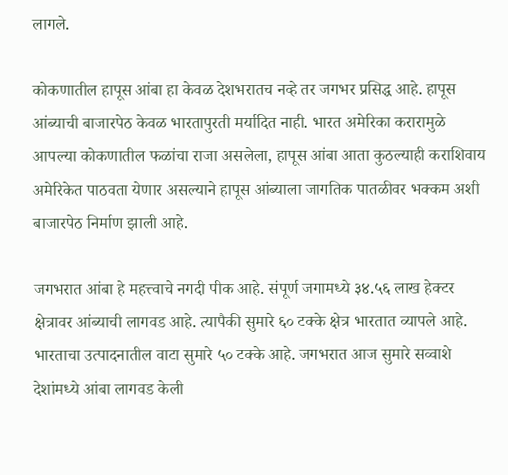लागले.

कोकणातील हापूस आंबा हा केवळ देशभरातच नव्हे तर जगभर प्रसिद्ध आहे. हापूस आंब्याची बाजारपेठ केवळ भारतापुरती मर्यादित नाही. भारत अमेरिका करारामुळे आपल्या कोकणातील फळांचा राजा असलेला, हापूस आंबा आता कुठल्याही कराशिवाय अमेरिकेत पाठवता येणार असल्याने हापूस आंब्याला जागतिक पातळीवर भक्कम अशी बाजारपेठ निर्माण झाली आहे.

जगभरात आंबा हे महत्त्वाचे नगदी पीक आहे. संपूर्ण जगामध्ये ३४.५६ लाख हेक्टर क्षेत्रावर आंब्याची लागवड आहे. त्यापैकी सुमारे ६० टक्के क्षेत्र भारतात व्यापले आहे. भारताचा उत्पादनातील वाटा सुमारे ५० टक्के आहे. जगभरात आज सुमारे सव्वाशे देशांमध्ये आंबा लागवड केली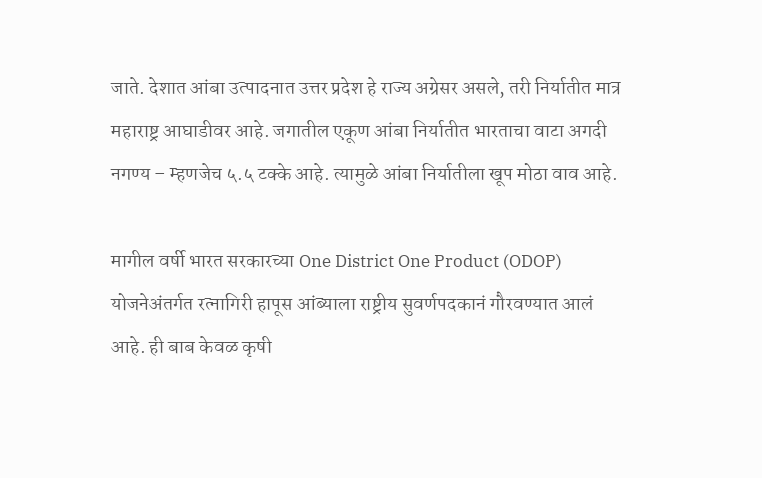जाते. देशात आंबा उत्पादनात उत्तर प्रदेश हे राज्य अग्रेसर असले, तरी निर्यातीत मात्र महाराष्ट्र आघाडीवर आहे. जगातील एकूण आंबा निर्यातीत भारताचा वाटा अगदी नगण्य – म्हणजेच ५.५ टक्के आहे. त्यामुळे आंबा निर्यातीला खूप मोठा वाव आहे.

मागील वर्षी भारत सरकारच्या One District One Product (ODOP) योजनेअंतर्गत रत्नागिरी हापूस आंब्याला राष्ट्रीय सुवर्णपदकानं गौरवण्यात आलं आहे. ही बाब केवळ कृषी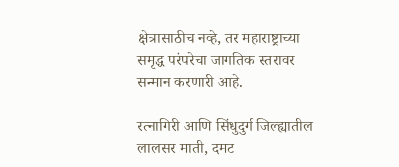क्षेत्रासाठीच नव्हे, तर महाराष्ट्राच्या समृद्ध परंपरेचा जागतिक स्तरावर सन्मान करणारी आहे.

रत्नागिरी आणि सिंधुदुर्ग जिल्ह्यातील लालसर माती, दमट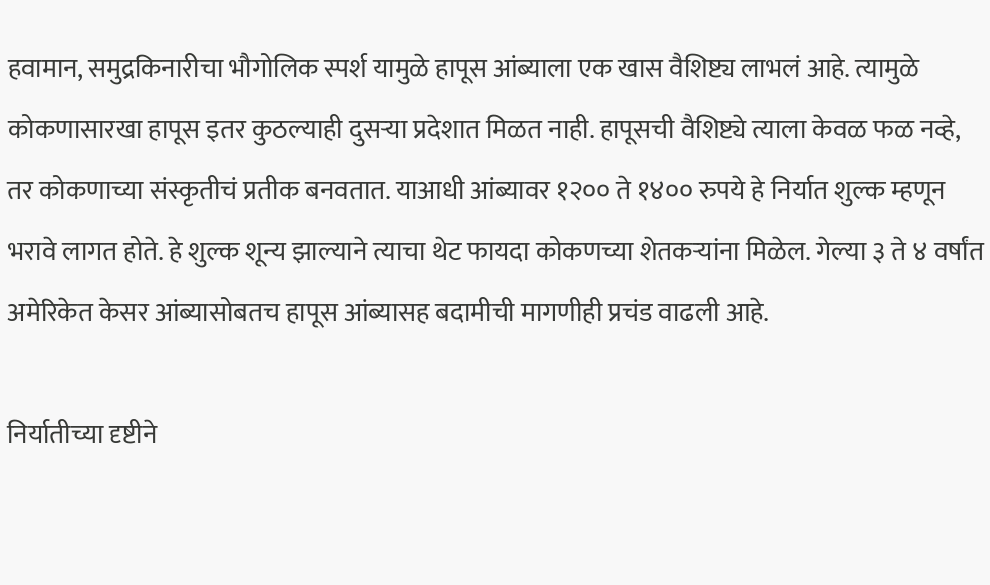हवामान, समुद्रकिनारीचा भौगोलिक स्पर्श यामुळे हापूस आंब्याला एक खास वैशिष्ट्य लाभलं आहे. त्यामुळे कोकणासारखा हापूस इतर कुठल्याही दुसऱ्या प्रदेशात मिळत नाही. हापूसची वैशिष्ट्ये त्याला केवळ फळ नव्हे, तर कोकणाच्या संस्कृतीचं प्रतीक बनवतात. याआधी आंब्यावर १२०० ते १४०० रुपये हे निर्यात शुल्क म्हणून भरावे लागत होते. हे शुल्क शून्य झाल्याने त्याचा थेट फायदा कोकणच्या शेतकऱ्यांना मिळेल. गेल्या ३ ते ४ वर्षांत अमेरिकेत केसर आंब्यासोबतच हापूस आंब्यासह बदामीची मागणीही प्रचंड वाढली आहे.

निर्यातीच्या दृष्टीने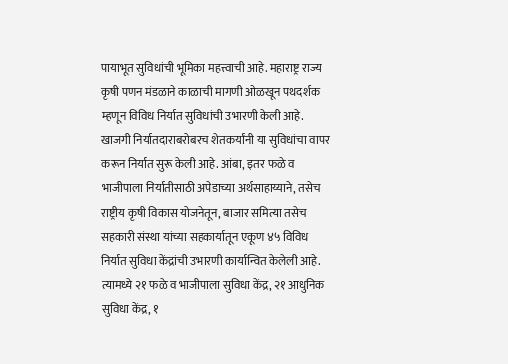पायाभूत सुविधांची भूमिका महत्त्वाची आहे. महाराष्ट्र राज्य कृषी पणन मंडळाने काळाची मागणी ओळखून पथदर्शक म्हणून विविध निर्यात सुविधांची उभारणी केली आहे. खाजगी निर्यातदाराबरोबरच शेतकर्यांनी या सुविधांचा वापर करून निर्यात सुरू केली आहे. आंबा, इतर फळे व भाजीपाला निर्यातीसाठी अपेडाच्या अर्थसाहाय्याने, तसेच राष्ट्रीय कृषी विकास योजनेतून, बाजार समित्या तसेच सहकारी संस्था यांच्या सहकार्यातून एकूण ४५ विविध निर्यात सुविधा केंद्रांची उभारणी कार्यान्वित केलेली आहे. त्यामध्ये २१ फळे व भाजीपाला सुविधा केंद्र, २१ आधुनिक सुविधा केंद्र, १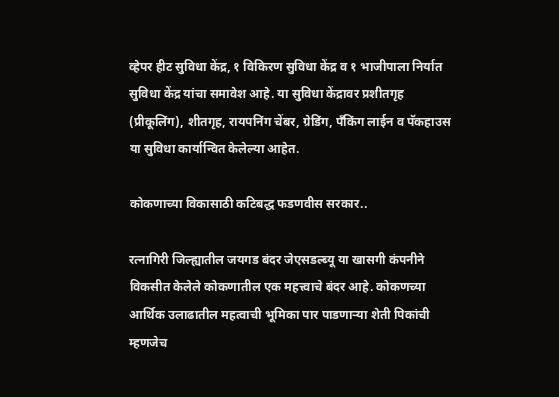व्हेपर हीट सुविधा केंद्र, १ विकिरण सुविधा केंद्र व १ भाजीपाला निर्यात सुविधा केंद्र यांचा समावेश आहे. या सुविधा केंद्रावर प्रशीतगृह (प्रीकूलिंग), शीतगृह, रायपनिंग चेंबर, ग्रेडिंग, पँकिंग लाईन व पॅकहाउस या सुविधा कार्यान्वित केलेल्या आहेत.

कोकणाच्या विकासाठी कटिबद्ध फडणवीस सरकार..

रत्नागिरी जिल्ह्यातील जयगड बंदर जेएसडल्ब्यू या खासगी कंपनीने विकसीत केलेले कोकणातील एक महत्त्वाचे बंदर आहे. कोकणच्या आर्थिक उलाढातील महत्वाची भूमिका पार पाडणाऱ्या शेती पिकांची म्हणजेच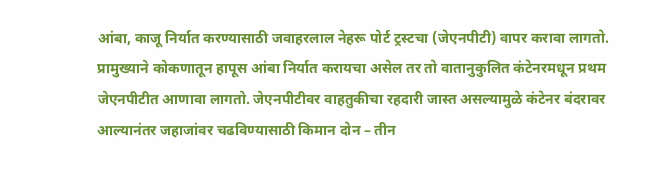आंबा, काजू निर्यात करण्यासाठी जवाहरलाल नेहरू पोर्ट ट्रस्टचा (जेएनपीटी) वापर करावा लागतो. प्रामुख्याने कोकणातून हापूस आंबा निर्यात करायचा असेल तर तो वातानुकुलित कंटेनरमधून प्रथम जेएनपीटीत आणावा लागतो. जेएनपीटीवर वाहतुकीचा रहदारी जास्त असल्यामुळे कंटेनर बंदरावर आल्यानंतर जहाजांवर चढविण्यासाठी किमान दोन – तीन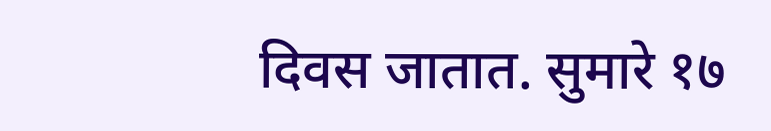दिवस जातात. सुमारे १७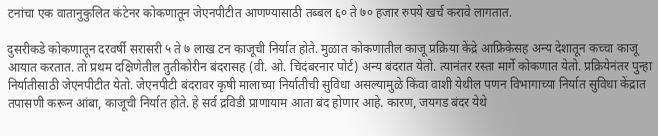टनांचा एक वातानुकुलित कंटेनर कोकणातून जेएनपीटीत आणण्यासाठी तब्बल ६० ते ७० हजार रुपये खर्च करावे लागतात.

दुसरीकडे कोकणातून दरवर्षी सरासरी ५ ते ७ लाख टन काजूची निर्यात होते. मुळात कोकणातील काजू प्रक्रिया केंद्रे आफ्रिकेसह अन्य देशातून कच्चा काजू आयात करतात. तो प्रथम दक्षिणेतील तुतीकोरीन बंदरासह (वी. ओ. चिदंबरनार पोर्ट) अन्य बंदरात येतो. त्यानंतर रस्ता मार्गे कोकणात येतो. प्रक्रियेनंतर पुन्हा निर्यातीसाठी जेएनपीटीत येतो. जेएनपीटी बंदरावर कृषी मालाच्या निर्यातीची सुविधा असल्यामुळे किंवा वाशी येथील पणन विभागाच्या निर्यात सुविधा केंद्रात तपासणी करून आंबा, काजूची निर्यात होते. हे सर्व द्रविडी प्राणायाम आता बंद होणार आहे. कारण, जयगड बंदर येथे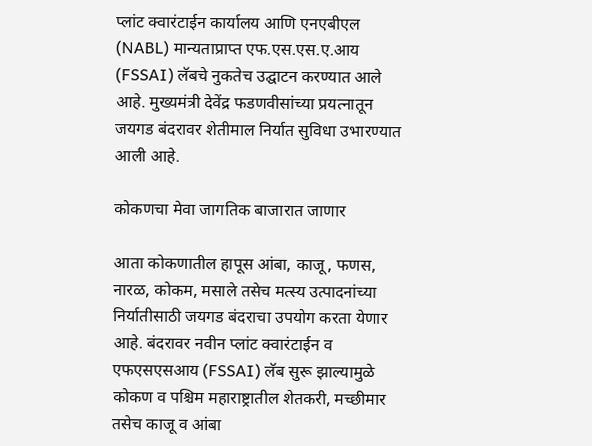प्लांट क्वारंटाईन कार्यालय आणि एनएबीएल (NABL) मान्यताप्राप्त एफ.एस.एस.ए.आय (FSSAI) लॅबचे नुकतेच उद्घाटन करण्यात आले आहे. मुख्यमंत्री देवेंद्र फडणवीसांच्या प्रयत्नातून जयगड बंदरावर शेतीमाल निर्यात सुविधा उभारण्यात आली आहे.

कोकणचा मेवा जागतिक बाजारात जाणार

आता कोकणातील हापूस आंबा, काजू, फणस, नारळ, कोकम, मसाले तसेच मत्स्य उत्पादनांच्या निर्यातीसाठी जयगड बंदराचा उपयोग करता येणार आहे. बंदरावर नवीन प्लांट क्वारंटाईन व एफएसएसआय (FSSAI) लॅब सुरू झाल्यामुळे कोकण व पश्चिम महाराष्ट्रातील शेतकरी, मच्छीमार तसेच काजू व आंबा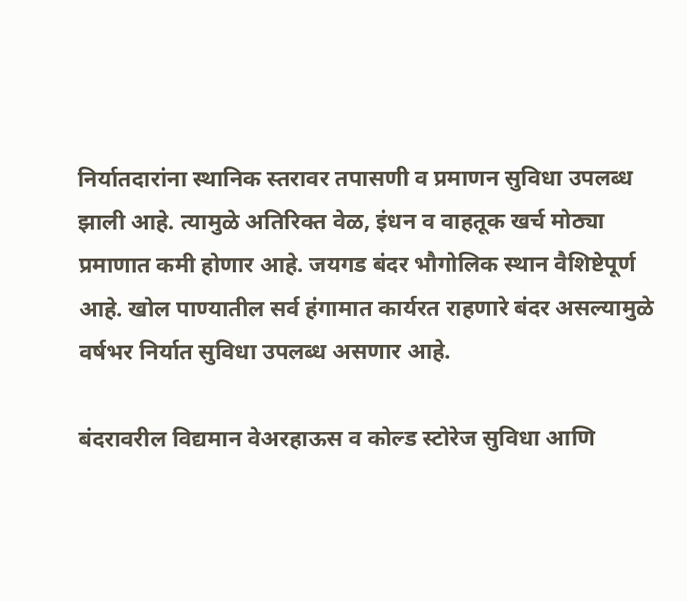निर्यातदारांना स्थानिक स्तरावर तपासणी व प्रमाणन सुविधा उपलब्ध झाली आहे. त्यामुळे अतिरिक्त वेळ, इंधन व वाहतूक खर्च मोठ्या प्रमाणात कमी होणार आहे. जयगड बंदर भौगोलिक स्थान वैशिष्टेपूर्ण आहे. खोल पाण्यातील सर्व हंगामात कार्यरत राहणारे बंदर असल्यामुळे वर्षभर निर्यात सुविधा उपलब्ध असणार आहे.

बंदरावरील विद्यमान वेअरहाऊस व कोल्ड स्टोरेज सुविधा आणि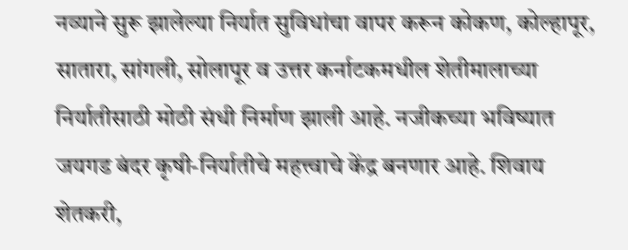नव्याने सुरू झालेल्या निर्यात सुविधांचा वापर करून कोकण, कोल्हापूर, सातारा, सांगली, सोलापूर व उत्तर कर्नाटकमधील शेतीमालाच्या निर्यातीसाठी मोठी संधी निर्माण झाली आहे. नजीकच्या भविष्यात जयगड बंदर कृषी-निर्यातीचे महत्त्वाचे केंद्र बनणार आहे. शिवाय शेतकरी,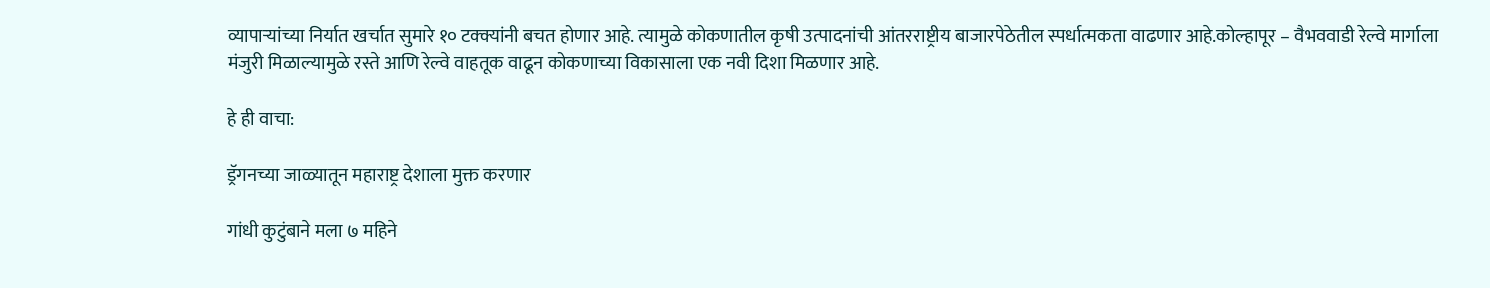व्यापाऱ्यांच्या निर्यात खर्चात सुमारे १० टक्क्यांनी बचत होणार आहे. त्यामुळे कोकणातील कृषी उत्पादनांची आंतरराष्ट्रीय बाजारपेठेतील स्पर्धात्मकता वाढणार आहे.कोल्हापूर – वैभववाडी रेल्वे मार्गाला मंजुरी मिळाल्यामुळे रस्ते आणि रेल्वे वाहतूक वाढून कोकणाच्या विकासाला एक नवी दिशा मिळणार आहे.

हे ही वाचा:

ड्रॅगनच्या जाळ्यातून महाराष्ट्र देशाला मुक्त करणार

गांधी कुटुंबाने मला ७ महिने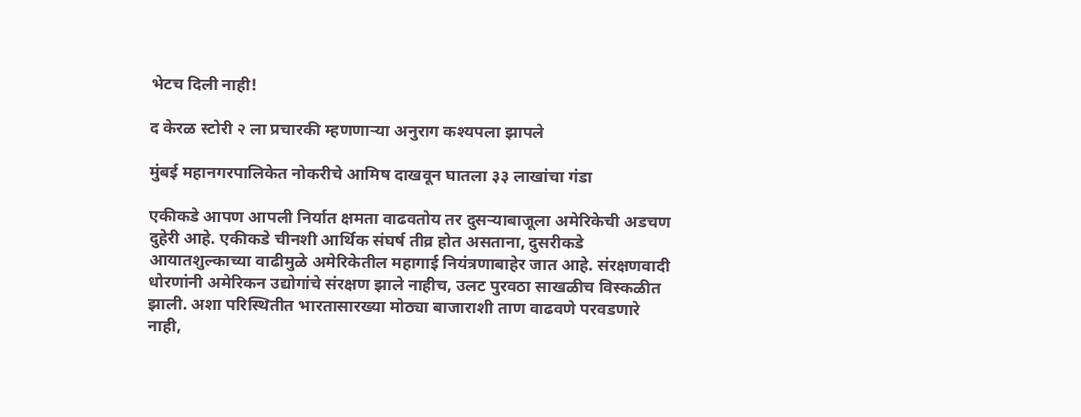भेटच दिली नाही!

द केरळ स्टोरी २ ला प्रचारकी म्हणणाऱ्या अनुराग कश्यपला झापले

मुंबई महानगरपालिकेत नोकरीचे आमिष दाखवून घातला ३३ लाखांचा गंडा

एकीकडे आपण आपली निर्यात क्षमता वाढवतोय तर दुसऱ्याबाजूला अमेरिकेची अडचण दुहेरी आहे. एकीकडे चीनशी आर्थिक संघर्ष तीव्र होत असताना, दुसरीकडे आयातशुल्काच्या वाढीमुळे अमेरिकेतील महागाई नियंत्रणाबाहेर जात आहे. संरक्षणवादी धोरणांनी अमेरिकन उद्योगांचे संरक्षण झाले नाहीच, उलट पुरवठा साखळीच विस्कळीत झाली. अशा परिस्थितीत भारतासारख्या मोठ्या बाजाराशी ताण वाढवणे परवडणारे नाही,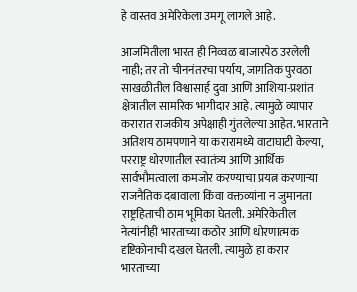हे वास्तव अमेरिकेला उमगू लागले आहे.

आजमितीला भारत ही निव्वळ बाजारपेठ उरलेली नाही; तर तो चीननंतरचा पर्याय, जागतिक पुरवठा साखळीतील विश्वासार्ह दुवा आणि आशिया-प्रशांत क्षेत्रातील सामरिक भागीदार आहे. त्यामुळे व्यापार करारात राजकीय अपेक्षाही गुंतलेल्या आहेत. भारताने अतिशय ठामपणाने या करारामध्ये वाटाघाटी केल्या, परराष्ट्र धोरणातील स्वातंत्र्य आणि आर्थिक सार्वभौमत्वाला कमजोर करण्याचा प्रयत्न करणार्‍या राजनैतिक दबावाला किंवा वक्तव्यांना न जुमानता राष्ट्रहिताची ठाम भूमिका घेतली. अमेरिकेतील नेत्यांनीही भारताच्या कठोर आणि धोरणात्मक दृष्टिकोनाची दखल घेतली. त्यामुळे हा करार भारताच्या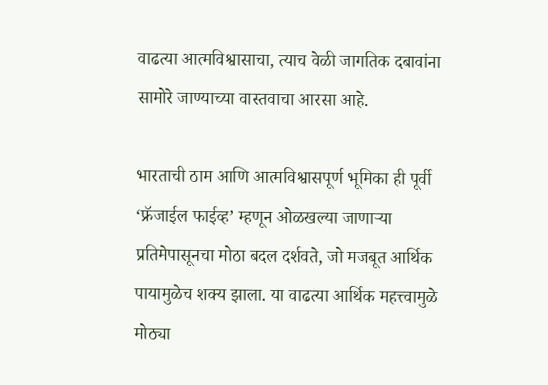वाढत्या आत्मविश्वासाचा, त्याच वेळी जागतिक दबावांना सामोरे जाण्याच्या वास्तवाचा आरसा आहे.

भारताची ठाम आणि आत्मविश्वासपूर्ण भूमिका ही पूर्वी ‘फ्रॅजाईल फाईव्ह’ म्हणून ओळखल्या जाणार्‍या प्रतिमेपासूनचा मोठा बदल दर्शवते, जो मजबूत आर्थिक पायामुळेच शक्य झाला. या वाढत्या आर्थिक महत्त्वामुळे मोठ्या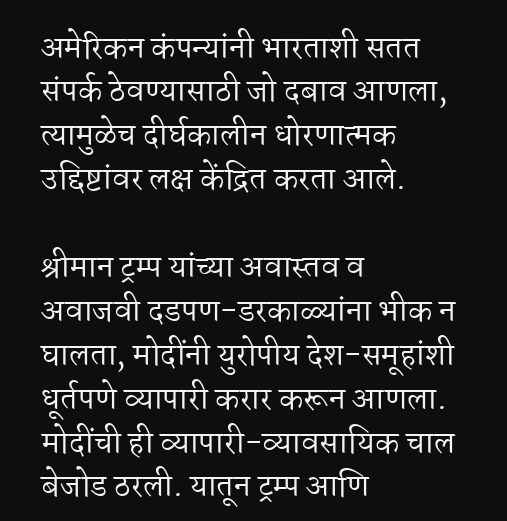अमेरिकन कंपन्यांनी भारताशी सतत संपर्क ठेवण्यासाठी जो दबाव आणला, त्यामुळेच दीर्घकालीन धोरणात्मक उद्दिष्टांवर लक्ष केंद्रित करता आले.

श्रीमान ट्रम्प यांच्या अवास्तव व अवाजवी दडपण-डरकाळ्यांना भीक न घालता, मोदींनी युरोपीय देश-समूहांशी धूर्तपणे व्यापारी करार करून आणला. मोदींची ही व्यापारी-व्यावसायिक चाल बेजोड ठरली. यातून ट्रम्प आणि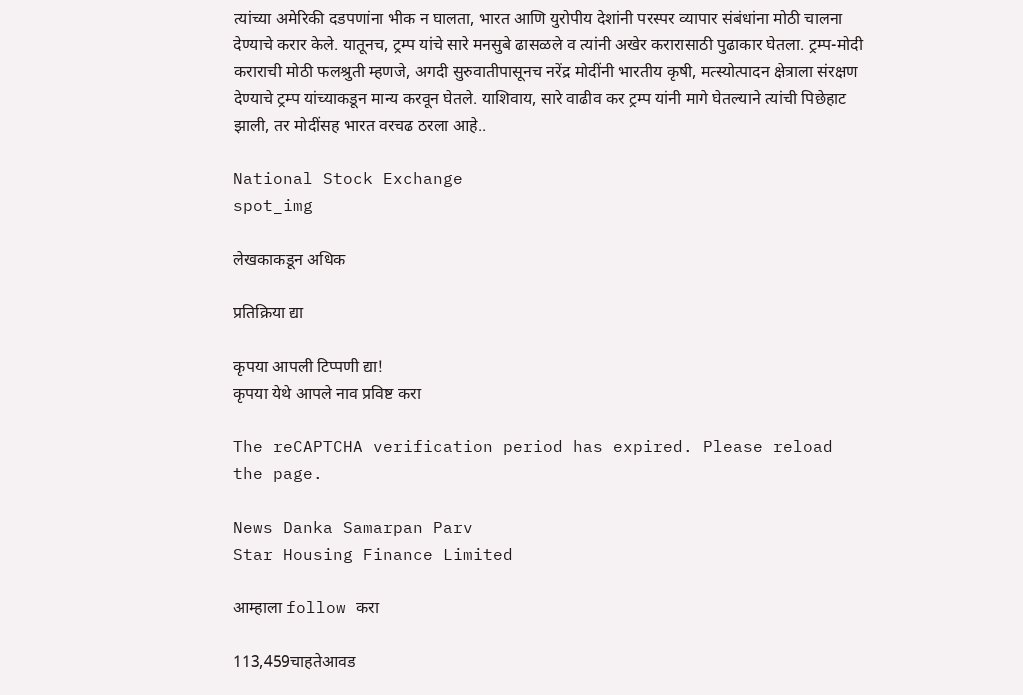त्यांच्या अमेरिकी दडपणांना भीक न घालता, भारत आणि युरोपीय देशांनी परस्पर व्यापार संबंधांना मोठी चालना देण्याचे करार केले. यातूनच, ट्रम्प यांचे सारे मनसुबे ढासळले व त्यांनी अखेर करारासाठी पुढाकार घेतला. ट्रम्प-मोदी कराराची मोठी फलश्रुती म्हणजे, अगदी सुरुवातीपासूनच नरेंद्र मोदींनी भारतीय कृषी, मत्स्योत्पादन क्षेत्राला संरक्षण देण्याचे ट्रम्प यांच्याकडून मान्य करवून घेतले. याशिवाय, सारे वाढीव कर ट्रम्प यांनी मागे घेतल्याने त्यांची पिछेहाट झाली, तर मोदींसह भारत वरचढ ठरला आहे..

National Stock Exchange
spot_img

लेखकाकडून अधिक

प्रतिक्रिया द्या

कृपया आपली टिप्पणी द्या!
कृपया येथे आपले नाव प्रविष्ट करा

The reCAPTCHA verification period has expired. Please reload the page.

News Danka Samarpan Parv
Star Housing Finance Limited

आम्हाला follow करा

113,459चाहतेआवड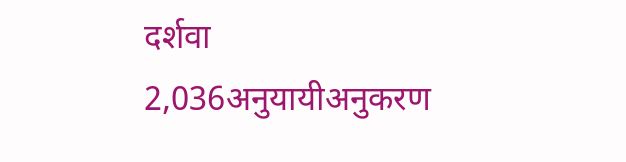दर्शवा
2,036अनुयायीअनुकरण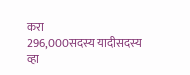करा
296,000सदस्य यादीसदस्य व्हा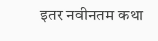इतर नवीनतम कथा